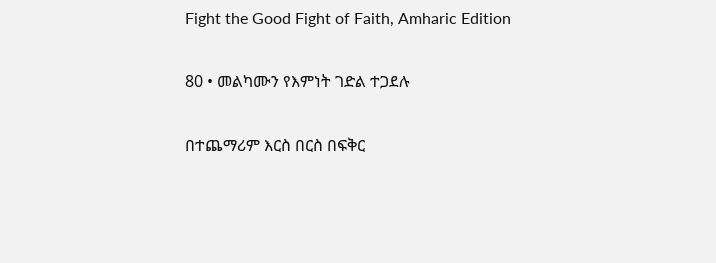Fight the Good Fight of Faith, Amharic Edition

80 • መልካሙን የእምነት ገድል ተጋደሉ

በተጨማሪም እርስ በርስ በፍቅር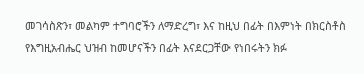መገሳስጽን፣ መልካም ተግባሮችን ለማድረግ፣ እና ከዚህ በፊት በእምነት በክርስቶስ የእግዚአብሔር ህዝብ ከመሆናችን በፊት እናደርጋቸው የነበሩትን ክፉ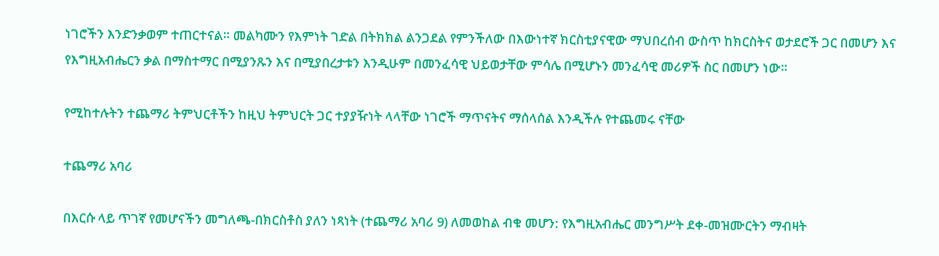ነገሮችን እንድንቃወም ተጠርተናል። መልካሙን የእምነት ገድል በትክክል ልንጋደል የምንችለው በእውነተኛ ክርስቲያናዊው ማህበረሰብ ውስጥ ከክርስትና ወታደሮች ጋር በመሆን እና የእግዚአብሔርን ቃል በማስተማር በሚያንጹን እና በሚያበረታቱን እንዲሁም በመንፈሳዊ ህይወታቸው ምሳሌ በሚሆኑን መንፈሳዊ መሪዎች ስር በመሆን ነው።

የሚከተሉትን ተጨማሪ ትምህርቶችን ከዚህ ትምህርት ጋር ተያያዥነት ላላቸው ነገሮች ማጥናትና ማሰላሰል እንዲችሉ የተጨመሩ ናቸው

ተጨማሪ አባሪ

በእርሱ ላይ ጥገኛ የመሆናችን መግለጫ-በክርስቶስ ያለን ነጻነት (ተጨማሪ አባሪ 9) ለመወከል ብቁ መሆን: የእግዚአብሔር መንግሥት ደቀ-መዝሙርትን ማብዛት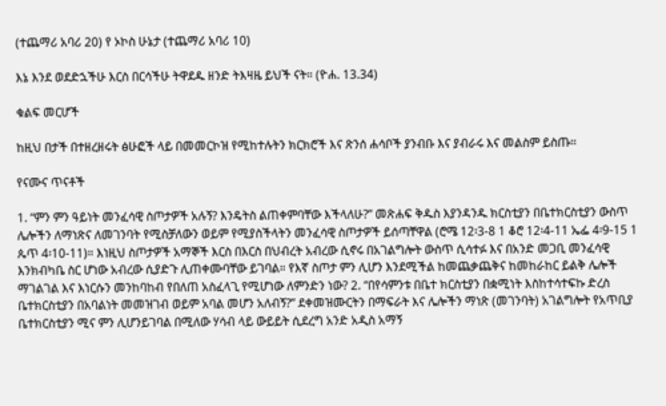(ተጨማሪ አባሪ 20) የ ኦኮስ ሁኔታ (ተጨማሪ አባሪ 10)

እኔ እንደ ወደድኋችሁ እርስ በርሳችሁ ትዋደዱ ዘንድ ትእዛዜ ይህች ናት። (ዮሐ. 13.34)

ቁልፍ መርሆች

ከዚህ በታች በተዘረዘሩት ፅሁፎች ላይ በመመርኮዝ የሚከተሉትን ክርክሮች እና ጽንሰ ሐሳቦች ያንብቡ እና ያብራሩ እና መልስም ይስጡ።

የናሙና ጥናቶች

1. “ምን ምን ዓይነት መንፈሳዊ ስጦታዎች አሉኝ? እንዴትስ ልጠቀምባቸው እችላለሁ?” መጽሐፍ ቅዱስ እያንዳንዱ ክርስቲያን በቤተክርስቲያን ውስጥ ሌሎችን ለማነጽና ለመገንባት የሚስቻለውን ወይም የሚያስችላትን መንፈሳዊ ስጦታዎች ይሰጣቸዋል (ሮሜ 12፡3-8 1 ቆሮ 12፡4-11 ኤፌ 4፡9-15 1 ጴጥ 4፡10-11)። እነዚህ ስጦታዎች አማኞች እርስ በእርስ በህብረት አብረው ሲኖሩ በአገልግሎት ውስጥ ሲሳተፉ እና በአንድ መጋቢ መንፈሳዊ እንክብካቤ ስር ሆነው አብረው ሲያድጉ ሊጠቀሙባቸው ይገባል። የእኛ ስጦታ ምን ሊሆን እንደሚችል ከመጨቃጨቅና ከመከራከር ይልቅ ሌሎች ማገልገል እና እነርሱን መንከባከብ የበለጠ አስፈላጊ የሚሆነው ለምንድን ነው? 2. “በየሳምንቱ በቤተ ክርስቲያን በቋሚነት እስከተሳተፍኩ ድረስ ቤተክርስቲያን በአባልነት መመዝገብ ወይም አባል መሆን አለብኝ?” ደቀመዝሙርትን በማፍራት እና ሌሎችን ማነጽ (መገንባት) አገልግሎት የአጥቢያ ቤተክርስቲያን ሚና ምን ሊሆንይገባል በሚለው ሃሳብ ላይ ውይይት ሲደረግ አንድ አዲስ አማኝ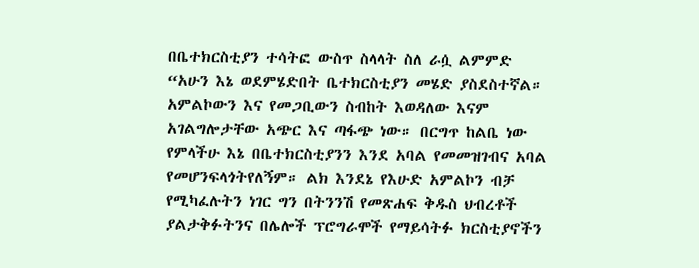በቤተክርስቲያን ተሳትፎ ውስጥ ስላላት ስለ ራሷ ልምምድ “አሁን እኔ ወደምሄድበት ቤተክርስቲያን መሄድ ያስደስተኛል። አምልኮውን እና የመጋቢውን ስብከት እወዳለው እናም አገልግሎታቸው አጭር እና ጣፋጭ ነው። በርግጥ ከልቤ ነው የምላችሁ እኔ በቤተክርስቲያንን እንደ አባል የመመዝገብና አባል የመሆንፍላጎትየለኝም። ልክ እንደኔ የእሁድ አምልኮን ብቻ የሚካፈሉትን ነገር ግን በትንንሽ የመጽሐፍ ቅዱስ ህብረቶች ያልታቅፉትንና በሌሎች ፕሮግራሞች የማይሳትፉ ክርስቲያኖችን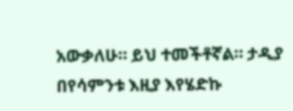አውቃለሁ። ይህ ተመችቶኛል። ታዲያ በየሳምንቱ እዚያ እየሄድኩ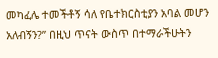መካፈሌ ተመችቶኝ ሳለ የቤተክርስቲያን አባል መሆን አለብኝን?” በዚህ ጥናት ውስጥ በተማራችሁትን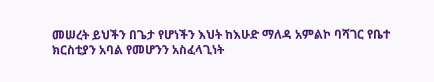መሠረት ይህችን በጌታ የሆነችን እህት ከእሁድ ማለዳ አምልኮ ባሻገር የቤተ ክርስቲያን አባል የመሆንን አስፈላጊነት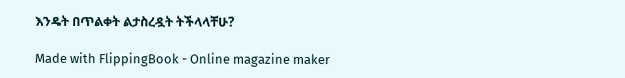እንዴት በጥልቀት ልታስረዷት ትችላላቸሁ?

Made with FlippingBook - Online magazine maker